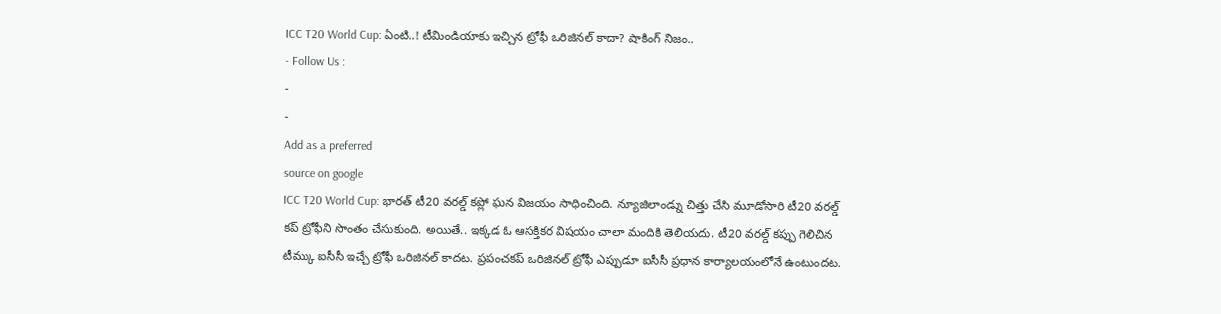ICC T20 World Cup: ఏంటి..! టీమిండియాకు ఇచ్చిన ట్రోఫీ ఒరిజినల్ కాదా? షాకింగ్ నిజం..
- Follow Us :
-
-
Add as a preferred
source on google
ICC T20 World Cup: భారత్ టీ20 వరల్డ్ కప్లో ఘన విజయం సాధించింది. న్యూజిలాండ్ను చిత్తు చేసి మూడోసారి టీ20 వరల్డ్ కప్ ట్రోఫీని సొంతం చేసుకుంది. అయితే.. ఇక్కడ ఓ ఆసక్తికర విషయం చాలా మందికి తెలియదు. టీ20 వరల్డ్ కప్పు గెలిచిన టీమ్కు ఐసీసీ ఇచ్చే ట్రోఫీ ఒరిజినల్ కాదట. ప్రపంచకప్ ఒరిజినల్ ట్రోఫీ ఎప్పుడూ ఐసీసీ ప్రధాన కార్యాలయంలోనే ఉంటుందట.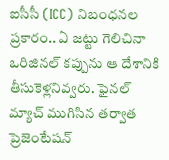ఐసీసీ (ICC) నిబంధనల ప్రకారం.. ఏ జట్టు గెలిచినా ఒరిజినల్ కప్పును ఆ దేశానికి తీసుకెళ్లనివ్వరు. ఫైనల్ మ్యాచ్ ముగిసిన తర్వాత ప్రెజెంటేషన్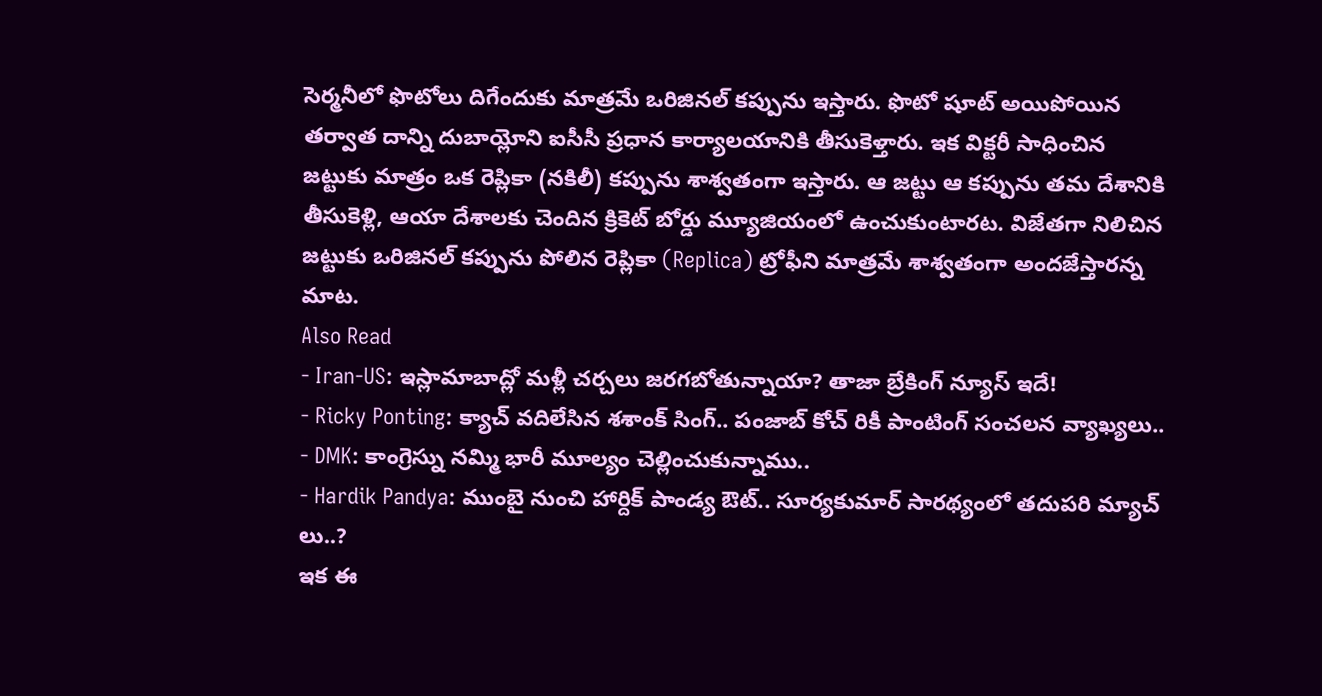సెర్మనీలో ఫొటోలు దిగేందుకు మాత్రమే ఒరిజినల్ కప్పును ఇస్తారు. ఫొటో షూట్ అయిపోయిన తర్వాత దాన్ని దుబాయ్లోని ఐసీసీ ప్రధాన కార్యాలయానికి తీసుకెళ్తారు. ఇక విక్టరీ సాధించిన జట్టుకు మాత్రం ఒక రెప్లికా (నకిలీ) కప్పును శాశ్వతంగా ఇస్తారు. ఆ జట్టు ఆ కప్పును తమ దేశానికి తీసుకెళ్లి, ఆయా దేశాలకు చెందిన క్రికెట్ బోర్డు మ్యూజియంలో ఉంచుకుంటారట. విజేతగా నిలిచిన జట్టుకు ఒరిజినల్ కప్పును పోలిన రెప్లికా (Replica) ట్రోఫీని మాత్రమే శాశ్వతంగా అందజేస్తారన్న మాట.
Also Read
- Iran-US: ఇస్లామాబాద్లో మళ్లీ చర్చలు జరగబోతున్నాయా? తాజా బ్రేకింగ్ న్యూస్ ఇదే!
- Ricky Ponting: క్యాచ్ వదిలేసిన శశాంక్ సింగ్.. పంజాబ్ కోచ్ రికీ పాంటింగ్ సంచలన వ్యాఖ్యలు..
- DMK: కాంగ్రెస్ను నమ్మి భారీ మూల్యం చెల్లించుకున్నాము..
- Hardik Pandya: ముంబై నుంచి హార్దిక్ పాండ్య ఔట్.. సూర్యకుమార్ సారథ్యంలో తదుపరి మ్యాచ్ లు..?
ఇక ఈ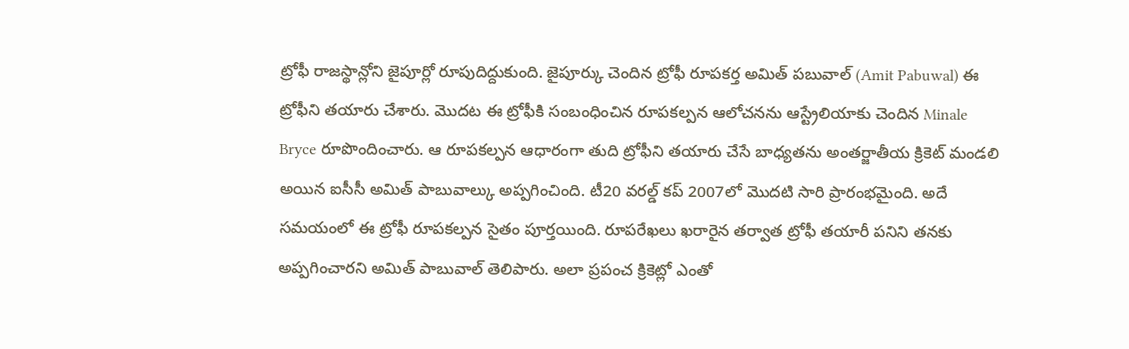ట్రోఫీ రాజస్థాన్లోని జైపూర్లో రూపుదిద్దుకుంది. జైపూర్కు చెందిన ట్రోఫీ రూపకర్త అమిత్ పబువాల్ (Amit Pabuwal) ఈ ట్రోఫీని తయారు చేశారు. మొదట ఈ ట్రోఫీకి సంబంధించిన రూపకల్పన ఆలోచనను ఆస్ట్రేలియాకు చెందిన Minale Bryce రూపొందించారు. ఆ రూపకల్పన ఆధారంగా తుది ట్రోఫీని తయారు చేసే బాధ్యతను అంతర్జాతీయ క్రికెట్ మండలి అయిన ఐసీసీ అమిత్ పాబువాల్కు అప్పగించింది. టీ20 వరల్డ్ కప్ 2007లో మొదటి సారి ప్రారంభమైంది. అదే సమయంలో ఈ ట్రోఫీ రూపకల్పన సైతం పూర్తయింది. రూపరేఖలు ఖరారైన తర్వాత ట్రోఫీ తయారీ పనిని తనకు అప్పగించారని అమిత్ పాబువాల్ తెలిపారు. అలా ప్రపంచ క్రికెట్లో ఎంతో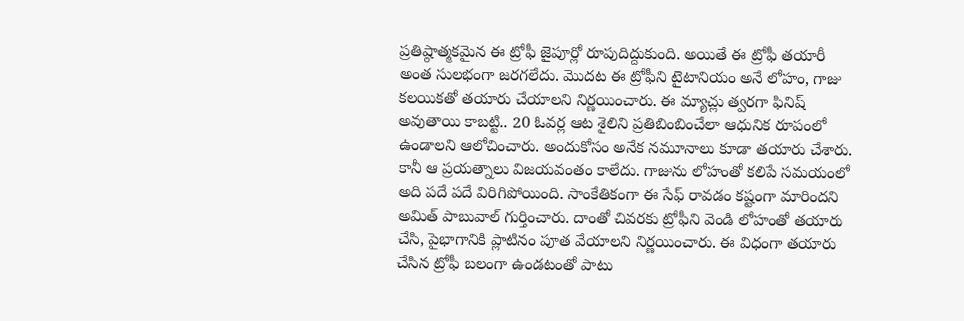ప్రతిష్ఠాత్మకమైన ఈ ట్రోఫీ జైపూర్లో రూపుదిద్దుకుంది. అయితే ఈ ట్రోఫీ తయారీ అంత సులభంగా జరగలేదు. మొదట ఈ ట్రోఫీని టైటానియం అనే లోహం, గాజు కలయికతో తయారు చేయాలని నిర్ణయించారు. ఈ మ్యాచ్లు త్వరగా ఫినిష్ అవుతాయి కాబట్టి.. 20 ఓవర్ల ఆట శైలిని ప్రతిబింబించేలా ఆధునిక రూపంలో ఉండాలని ఆలోచించారు. అందుకోసం అనేక నమూనాలు కూడా తయారు చేశారు. కానీ ఆ ప్రయత్నాలు విజయవంతం కాలేదు. గాజును లోహంతో కలిపే సమయంలో అది పదే పదే విరిగిపోయింది. సాంకేతికంగా ఈ సేఫ్ రావడం కష్టంగా మారిందని అమిత్ పాబువాల్ గుర్తించారు. దాంతో చివరకు ట్రోఫీని వెండి లోహంతో తయారు చేసి, పైభాగానికి ప్లాటినం పూత వేయాలని నిర్ణయించారు. ఈ విధంగా తయారు చేసిన ట్రోఫీ బలంగా ఉండటంతో పాటు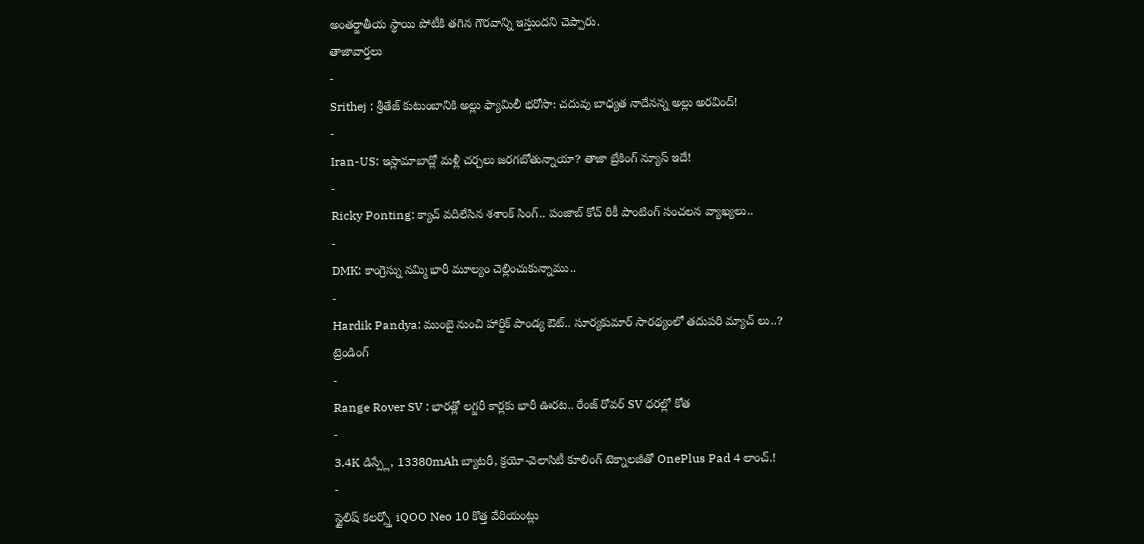అంతర్జాతీయ స్థాయి పోటీకి తగిన గౌరవాన్ని ఇస్తుందని చెప్పారు.
తాజావార్తలు
-
Srithej : శ్రీతేజ్ కుటుంబానికి అల్లు ఫ్యామిలీ భరోసా: చదువు బాధ్యత నాదేనన్న అల్లు అరవింద్!
-
Iran-US: ఇస్లామాబాద్లో మళ్లీ చర్చలు జరగబోతున్నాయా? తాజా బ్రేకింగ్ న్యూస్ ఇదే!
-
Ricky Ponting: క్యాచ్ వదిలేసిన శశాంక్ సింగ్.. పంజాబ్ కోచ్ రికీ పాంటింగ్ సంచలన వ్యాఖ్యలు..
-
DMK: కాంగ్రెస్ను నమ్మి భారీ మూల్యం చెల్లించుకున్నాము..
-
Hardik Pandya: ముంబై నుంచి హార్దిక్ పాండ్య ఔట్.. సూర్యకుమార్ సారథ్యంలో తదుపరి మ్యాచ్ లు..?
ట్రెండింగ్
-
Range Rover SV : భారత్లో లగ్జరీ కార్లకు భారీ ఊరట.. రేంజ్ రోవర్ SV ధరల్లో కోత
-
3.4K డిస్ప్లే, 13380mAh బ్యాటరీ, క్రయో-వెలాసిటీ కూలింగ్ టెక్నాలజీతో OnePlus Pad 4 లాంచ్.!
-
స్టైలిష్ కలర్స్తో iQOO Neo 10 కొత్త వేరియంట్లు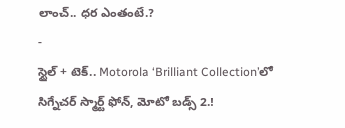లాంచ్.. ధర ఎంతంటే.?
-
స్టైల్ + టెక్.. Motorola ‘Brilliant Collection’లో సిగ్నేచర్ స్మార్ట్ ఫోన్, మోటో బడ్స్ 2.!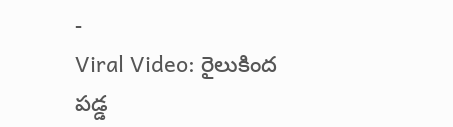-
Viral Video: రైలుకింద పడ్డ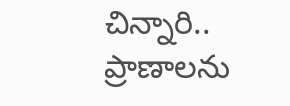చిన్నారి.. ప్రాణాలను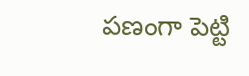పణంగా పెట్టి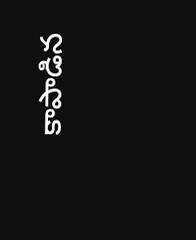కాపాడిన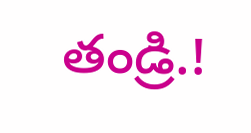తండ్రి.!